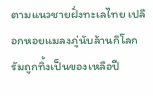ตามแนวชายฝั่งทะเลไทย เปลือกหอยแมลงภู่นับล้านกิโลกรัมถูกทิ้งเป็นของเหลือปี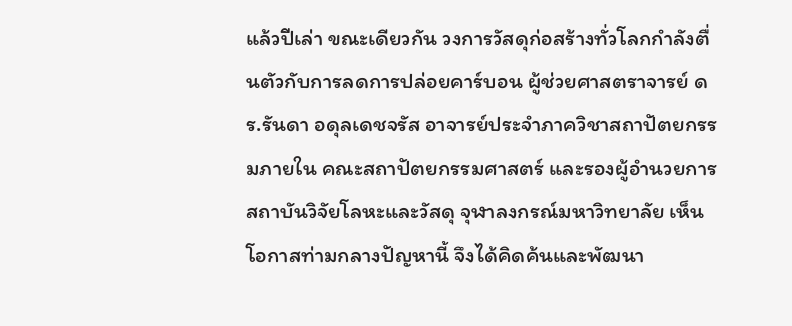แล้วปีเล่า ขณะเดียวกัน วงการวัสดุก่อสร้างทั่วโลกกำลังตื่นตัวกับการลดการปล่อยคาร์บอน ผู้ช่วยศาสตราจารย์ ดร.รันดา อดุลเดชจรัส อาจารย์ประจำภาควิชาสถาปัตยกรรมภายใน คณะสถาปัตยกรรมศาสตร์ และรองผู้อำนวยการสถาบันวิจัยโลหะและวัสดุ จุฬาลงกรณ์มหาวิทยาลัย เห็นโอกาสท่ามกลางปัญหานี้ จึงได้คิดค้นและพัฒนา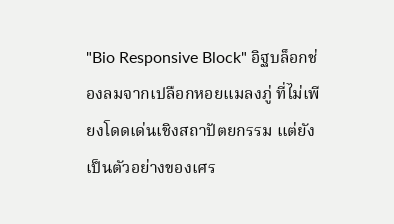"Bio Responsive Block" อิฐบล็อกช่องลมจากเปลือกหอยแมลงภู่ ที่ไม่เพียงโดดเด่นเชิงสถาปัตยกรรม แต่ยังเป็นตัวอย่างของเศร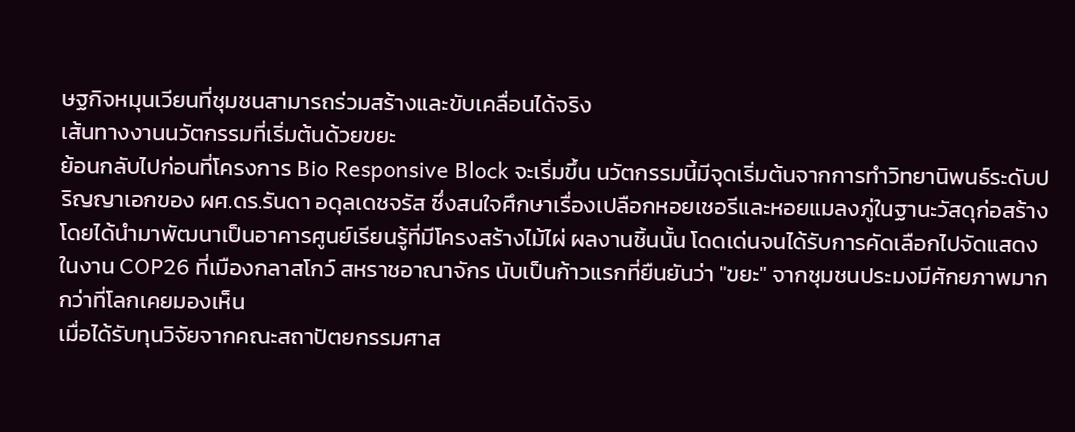ษฐกิจหมุนเวียนที่ชุมชนสามารถร่วมสร้างและขับเคลื่อนได้จริง
เส้นทางงานนวัตกรรมที่เริ่มต้นด้วยขยะ
ย้อนกลับไปก่อนที่โครงการ Bio Responsive Block จะเริ่มขึ้น นวัตกรรมนี้มีจุดเริ่มต้นจากการทำวิทยานิพนธ์ระดับปริญญาเอกของ ผศ.ดร.รันดา อดุลเดชจรัส ซึ่งสนใจศึกษาเรื่องเปลือกหอยเชอรีและหอยแมลงภู่ในฐานะวัสดุก่อสร้าง โดยได้นำมาพัฒนาเป็นอาคารศูนย์เรียนรู้ที่มีโครงสร้างไม้ไผ่ ผลงานชิ้นนั้น โดดเด่นจนได้รับการคัดเลือกไปจัดแสดงในงาน COP26 ที่เมืองกลาสโกว์ สหราชอาณาจักร นับเป็นก้าวแรกที่ยืนยันว่า "ขยะ" จากชุมชนประมงมีศักยภาพมากกว่าที่โลกเคยมองเห็น
เมื่อได้รับทุนวิจัยจากคณะสถาปัตยกรรมศาส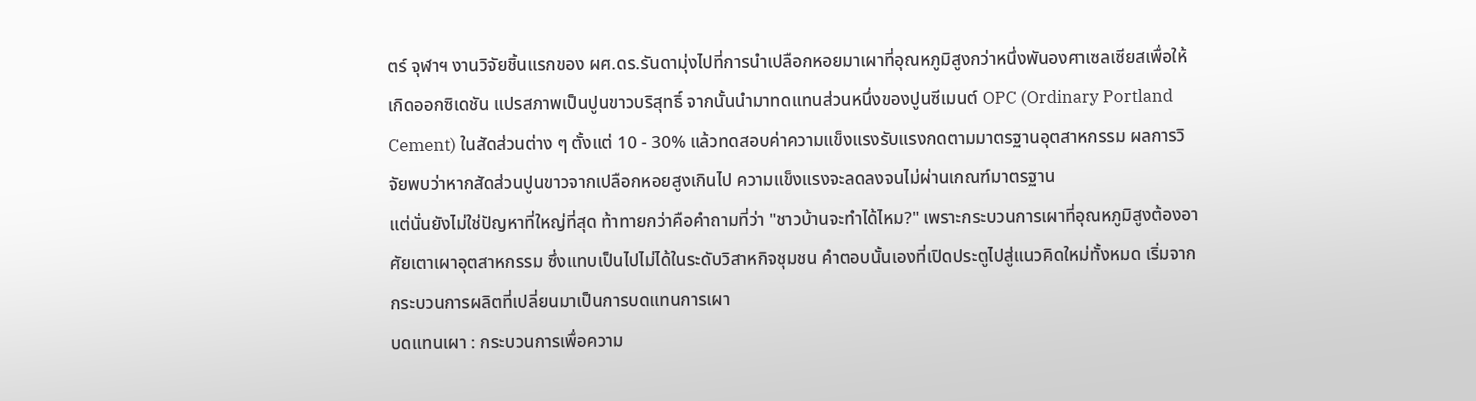ตร์ จุฬาฯ งานวิจัยชิ้นแรกของ ผศ.ดร.รันดามุ่งไปที่การนำเปลือกหอยมาเผาที่อุณหภูมิสูงกว่าหนึ่งพันองศาเซลเซียสเพื่อให้เกิดออกซิเดชัน แปรสภาพเป็นปูนขาวบริสุทธิ์ จากนั้นนำมาทดแทนส่วนหนึ่งของปูนซีเมนต์ OPC (Ordinary Portland Cement) ในสัดส่วนต่าง ๆ ตั้งแต่ 10 - 30% แล้วทดสอบค่าความแข็งแรงรับแรงกดตามมาตรฐานอุตสาหกรรม ผลการวิจัยพบว่าหากสัดส่วนปูนขาวจากเปลือกหอยสูงเกินไป ความแข็งแรงจะลดลงจนไม่ผ่านเกณฑ์มาตรฐาน
แต่นั่นยังไม่ใช่ปัญหาที่ใหญ่ที่สุด ท้าทายกว่าคือคำถามที่ว่า "ชาวบ้านจะทำได้ไหม?" เพราะกระบวนการเผาที่อุณหภูมิสูงต้องอาศัยเตาเผาอุตสาหกรรม ซึ่งแทบเป็นไปไม่ได้ในระดับวิสาหกิจชุมชน คำตอบนั้นเองที่เปิดประตูไปสู่แนวคิดใหม่ทั้งหมด เริ่มจากกระบวนการผลิตที่เปลี่ยนมาเป็นการบดแทนการเผา
บดแทนเผา : กระบวนการเพื่อความ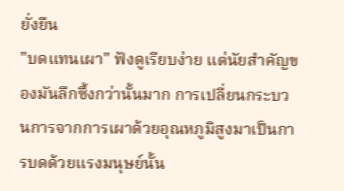ยั่งยืน
"บดแทนเผา" ฟังดูเรียบง่าย แต่นัยสำคัญของมันลึกซึ้งกว่านั้นมาก การเปลี่ยนกระบวนการจากการเผาด้วยอุณหภูมิสูงมาเป็นการบดด้วยแรงมนุษย์นั้น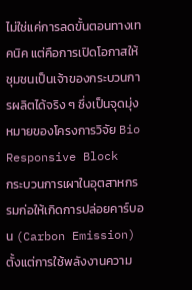ไม่ใช่แค่การลดขั้นตอนทางเทคนิค แต่คือการเปิดโอกาสให้ชุมชนเป็นเจ้าของกระบวนการผลิตได้จริง ๆ ซึ่งเป็นจุดมุ่งหมายของโครงการวิจัย Bio Responsive Block
กระบวนการเผาในอุตสาหกรรมก่อให้เกิดการปล่อยคาร์บอน (Carbon Emission) ตั้งแต่การใช้พลังงานความ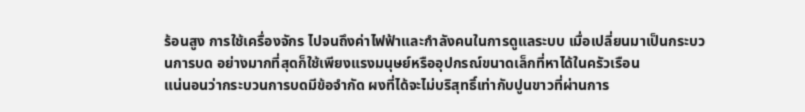ร้อนสูง การใช้เครื่องจักร ไปจนถึงค่าไฟฟ้าและกำลังคนในการดูแลระบบ เมื่อเปลี่ยนมาเป็นกระบวนการบด อย่างมากที่สุดก็ใช้เพียงแรงมนุษย์หรืออุปกรณ์ขนาดเล็กที่หาได้ในครัวเรือน
แน่นอนว่ากระบวนการบดมีข้อจำกัด ผงที่ได้จะไม่บริสุทธิ์เท่ากับปูนขาวที่ผ่านการ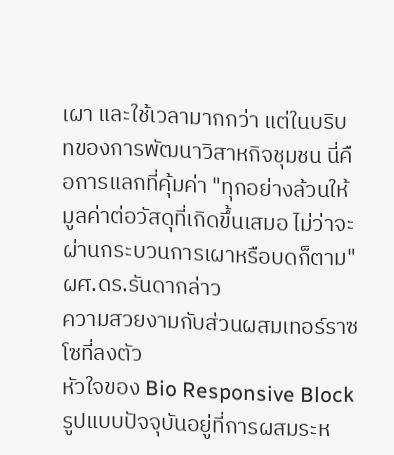เผา และใช้เวลามากกว่า แต่ในบริบทของการพัฒนาวิสาหกิจชุมชน นี่คือการแลกที่คุ้มค่า "ทุกอย่างล้วนให้มูลค่าต่อวัสดุที่เกิดขึ้นเสมอ ไม่ว่าจะผ่านกระบวนการเผาหรือบดก็ตาม" ผศ.ดร.รันดากล่าว
ความสวยงามกับส่วนผสมเทอร์ราซโซที่ลงตัว
หัวใจของ Bio Responsive Block รูปแบบปัจจุบันอยู่ที่การผสมระห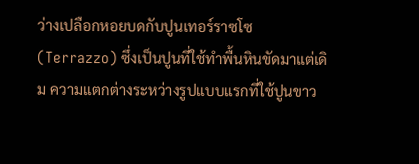ว่างเปลือกหอยบดกับปูนเทอร์ราซโซ (Terrazzo) ซึ่งเป็นปูนที่ใช้ทำพื้นหินขัดมาแต่เดิม ความแตกต่างระหว่างรูปแบบแรกที่ใช้ปูนขาว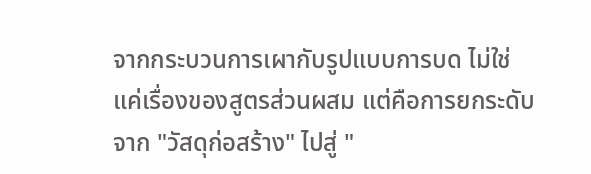จากกระบวนการเผากับรูปแบบการบด ไม่ใช่แค่เรื่องของสูตรส่วนผสม แต่คือการยกระดับจาก "วัสดุก่อสร้าง" ไปสู่ "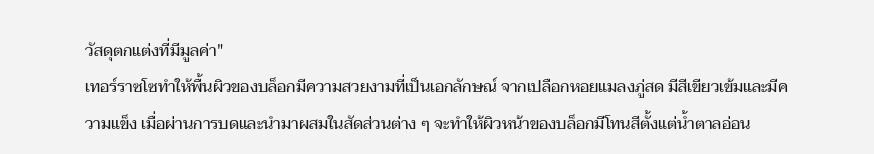วัสดุตกแต่งที่มีมูลค่า"
เทอร์ราซโซทำให้พื้นผิวของบล็อกมีความสวยงามที่เป็นเอกลักษณ์ จากเปลือกหอยแมลงภู่สด มีสีเขียวเข้มและมีความแข็ง เมื่อผ่านการบดและนำมาผสมในสัดส่วนต่าง ๆ จะทำให้ผิวหน้าของบล็อกมีโทนสีตั้งแต่น้ำตาลอ่อน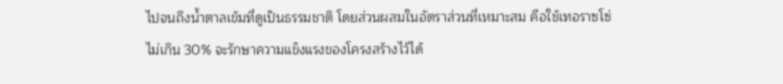ไปจนถึงน้ำตาลเข้มที่ดูเป็นธรรมชาติ โดยส่วนผสมในอัตราส่วนที่เหมาะสม คือใช้เทอราซโซ่ไม่เกิน 30% จะรักษาความแข็งแรงของโครงสร้างไว้ได้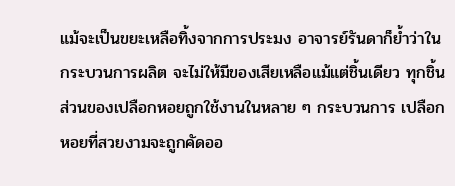แม้จะเป็นขยะเหลือทิ้งจากการประมง อาจารย์รันดาก็ย้ำว่าในกระบวนการผลิต จะไม่ให้มีของเสียเหลือแม้แต่ชิ้นเดียว ทุกชิ้นส่วนของเปลือกหอยถูกใช้งานในหลาย ๆ กระบวนการ เปลือกหอยที่สวยงามจะถูกคัดออ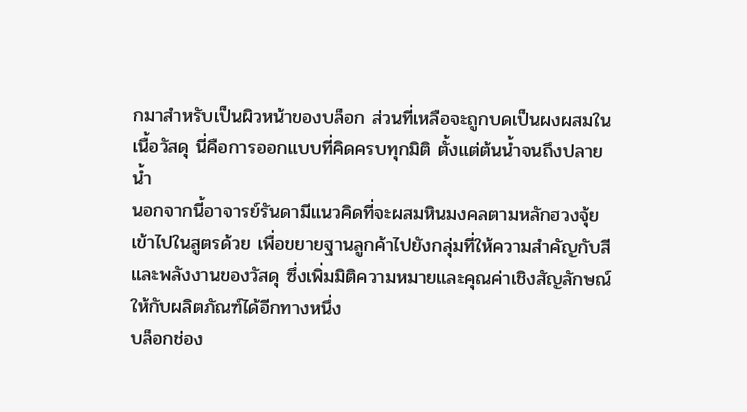กมาสำหรับเป็นผิวหน้าของบล็อก ส่วนที่เหลือจะถูกบดเป็นผงผสมในเนื้อวัสดุ นี่คือการออกแบบที่คิดครบทุกมิติ ตั้งแต่ต้นน้ำจนถึงปลายน้ำ
นอกจากนี้อาจารย์รันดามีแนวคิดที่จะผสมหินมงคลตามหลักฮวงจุ้ยเข้าไปในสูตรด้วย เพื่อขยายฐานลูกค้าไปยังกลุ่มที่ให้ความสำคัญกับสีและพลังงานของวัสดุ ซึ่งเพิ่มมิติความหมายและคุณค่าเชิงสัญลักษณ์ให้กับผลิตภัณฑ์ได้อีกทางหนึ่ง
บล็อกช่อง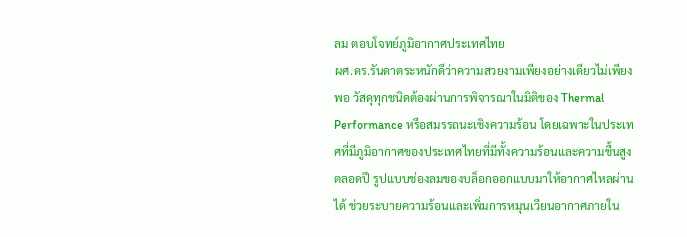ลม ตอบโจทย์ภูมิอากาศประเทศไทย
ผศ.ดร.รันดาตระหนักดีว่าความสวยงามเพียงอย่างเดียวไม่เพียงพอ วัสดุทุกชนิดต้องผ่านการพิจารณาในมิติของ Thermal Performance หรือสมรรถนะเชิงความร้อน โดยเฉพาะในประเทศที่มีภูมิอากาศของประเทศไทยที่มีทั้งความร้อนและความชื้นสูงตลอดปี รูปแบบช่องลมของบล็อกออกแบบมาให้อากาศไหลผ่านได้ ช่วยระบายความร้อนและเพิ่มการหมุนเวียนอากาศภายใน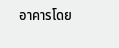อาคารโดย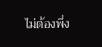ไม่ต้องพึ่ง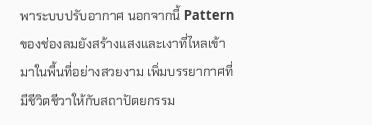พาระบบปรับอากาศ นอกจากนี้ Pattern ของช่องลมยังสร้างแสงและเงาที่ไหลเข้ามาในพื้นที่อย่างสวยงาม เพิ่มบรรยากาศที่มีชีวิตชีวาให้กับสถาปัตยกรรม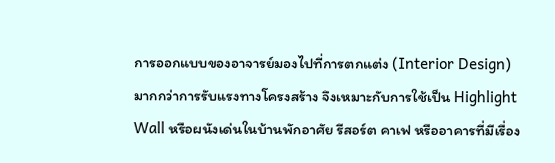การออกแบบของอาจารย์มองไปที่การตกแต่ง (Interior Design) มากกว่าการรับแรงทางโครงสร้าง จึงเหมาะกับการใช้เป็น Highlight Wall หรือผนังเด่นในบ้านพักอาศัย รีสอร์ต คาเฟ หรืออาคารที่มีเรื่อง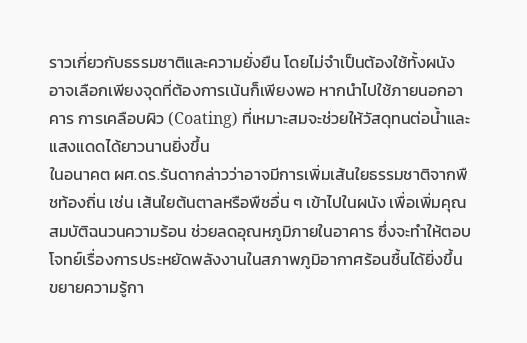ราวเกี่ยวกับธรรมชาติและความยั่งยืน โดยไม่จำเป็นต้องใช้ทั้งผนัง อาจเลือกเพียงจุดที่ต้องการเน้นก็เพียงพอ หากนำไปใช้ภายนอกอาคาร การเคลือบผิว (Coating) ที่เหมาะสมจะช่วยให้วัสดุทนต่อน้ำและแสงแดดได้ยาวนานยิ่งขึ้น
ในอนาคต ผศ.ดร.รันดากล่าวว่าอาจมีการเพิ่มเส้นใยธรรมชาติจากพืชท้องถิ่น เช่น เส้นใยต้นตาลหรือพืชอื่น ๆ เข้าไปในผนัง เพื่อเพิ่มคุณสมบัติฉนวนความร้อน ช่วยลดอุณหภูมิภายในอาคาร ซึ่งจะทำให้ตอบโจทย์เรื่องการประหยัดพลังงานในสภาพภูมิอากาศร้อนชื้นได้ยิ่งขึ้น
ขยายความรู้กา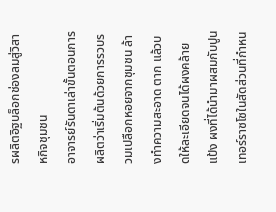รผลิตอิฐบล็อกช่องลมสู่วิสาหกิจชุมชน
อาจารย์รันดาเล่าขั้นตอนการผลิตว่าเริ่มต้นด้วยการรวบรวมเปลือกหอยจากชุมชน ล้างทำความสะอาด ตาก แล้วบดให้ละเอียดจนได้ผงคล้ายแป้ง ผงที่ได้นำมาผสมกับปูนเทอร์ราซโซในสัดส่วนที่กำหน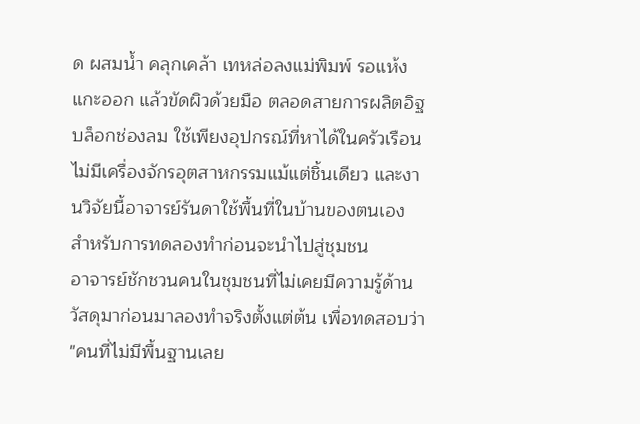ด ผสมน้ำ คลุกเคล้า เทหล่อลงแม่พิมพ์ รอแห้ง แกะออก แล้วขัดผิวด้วยมือ ตลอดสายการผลิตอิฐบล็อกช่องลม ใช้เพียงอุปกรณ์ที่หาได้ในครัวเรือน ไม่มีเครื่องจักรอุตสาหกรรมแม้แต่ชิ้นเดียว และงานวิจัยนี้อาจารย์รันดาใช้พื้นที่ในบ้านของตนเอง สำหรับการทดลองทำก่อนจะนำไปสู่ชุมชน
อาจารย์ชักชวนคนในชุมชนที่ไม่เคยมีความรู้ด้านวัสดุมาก่อนมาลองทำจริงตั้งแต่ต้น เพื่อทดสอบว่า "คนที่ไม่มีพื้นฐานเลย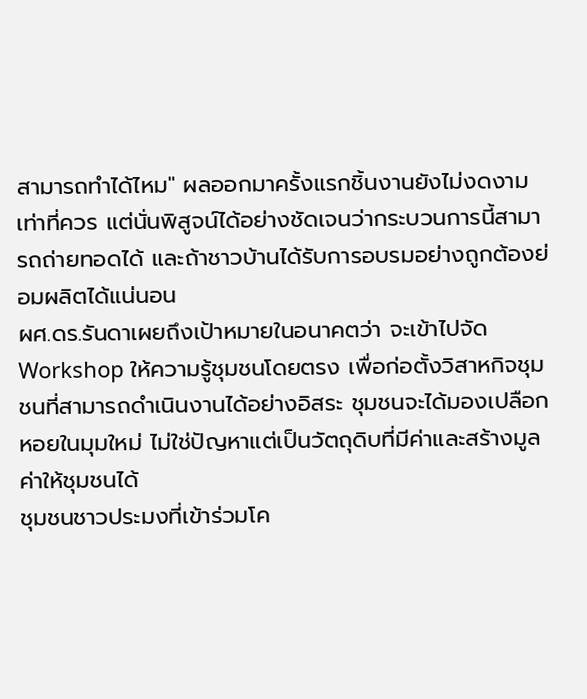สามารถทำได้ไหม" ผลออกมาครั้งแรกชิ้นงานยังไม่งดงามเท่าที่ควร แต่นั่นพิสูจน์ได้อย่างชัดเจนว่ากระบวนการนี้สามารถถ่ายทอดได้ และถ้าชาวบ้านได้รับการอบรมอย่างถูกต้องย่อมผลิตได้แน่นอน
ผศ.ดร.รันดาเผยถึงเป้าหมายในอนาคตว่า จะเข้าไปจัด Workshop ให้ความรู้ชุมชนโดยตรง เพื่อก่อตั้งวิสาหกิจชุมชนที่สามารถดำเนินงานได้อย่างอิสระ ชุมชนจะได้มองเปลือกหอยในมุมใหม่ ไม่ใช่ปัญหาแต่เป็นวัตถุดิบที่มีค่าและสร้างมูลค่าให้ชุมชนได้
ชุมชนชาวประมงที่เข้าร่วมโค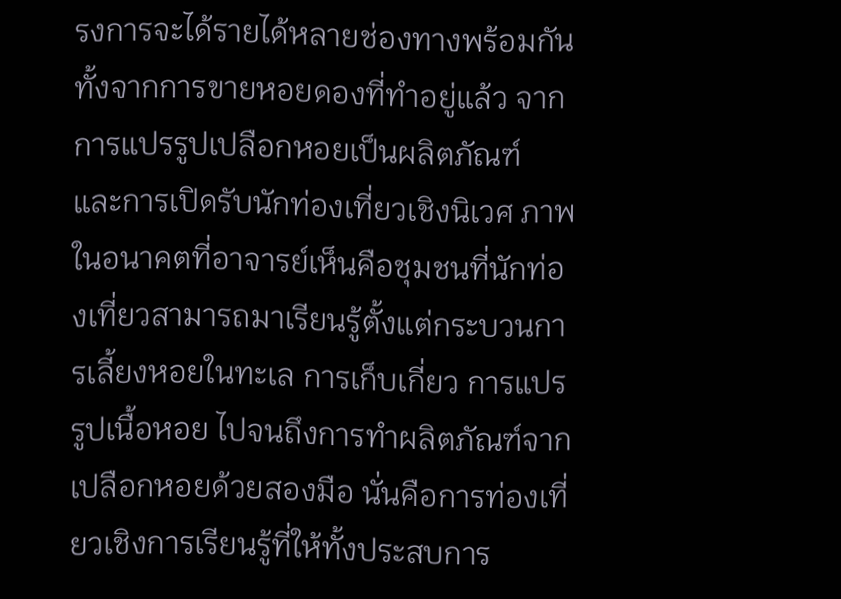รงการจะได้รายได้หลายช่องทางพร้อมกัน ทั้งจากการขายหอยดองที่ทำอยู่แล้ว จากการแปรรูปเปลือกหอยเป็นผลิตภัณฑ์ และการเปิดรับนักท่องเที่ยวเชิงนิเวศ ภาพในอนาคตที่อาจารย์เห็นคือชุมชนที่นักท่องเที่ยวสามารถมาเรียนรู้ตั้งแต่กระบวนการเลี้ยงหอยในทะเล การเก็บเกี่ยว การแปรรูปเนื้อหอย ไปจนถึงการทำผลิตภัณฑ์จากเปลือกหอยด้วยสองมือ นั่นคือการท่องเที่ยวเชิงการเรียนรู้ที่ให้ทั้งประสบการ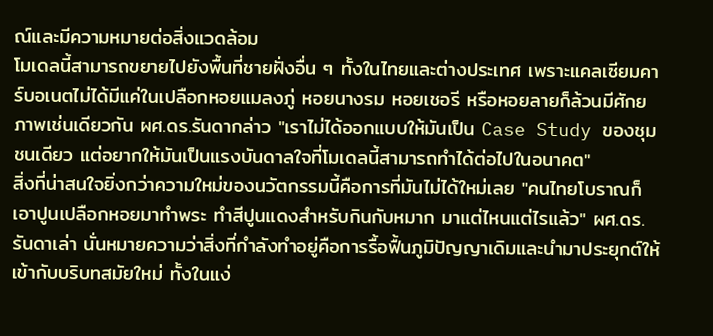ณ์และมีความหมายต่อสิ่งแวดล้อม
โมเดลนี้สามารถขยายไปยังพื้นที่ชายฝั่งอื่น ๆ ทั้งในไทยและต่างประเทศ เพราะแคลเซียมคาร์บอเนตไม่ได้มีแค่ในเปลือกหอยแมลงภู่ หอยนางรม หอยเชอรี หรือหอยลายก็ล้วนมีศักยภาพเช่นเดียวกัน ผศ.ดร.รันดากล่าว "เราไม่ได้ออกแบบให้มันเป็น Case Study ของชุมชนเดียว แต่อยากให้มันเป็นแรงบันดาลใจที่โมเดลนี้สามารถทำได้ต่อไปในอนาคต"
สิ่งที่น่าสนใจยิ่งกว่าความใหม่ของนวัตกรรมนี้คือการที่มันไม่ได้ใหม่เลย "คนไทยโบราณก็เอาปูนเปลือกหอยมาทำพระ ทำสีปูนแดงสำหรับกินกับหมาก มาแต่ไหนแต่ไรแล้ว" ผศ.ดร.รันดาเล่า นั่นหมายความว่าสิ่งที่กำลังทำอยู่คือการรื้อฟื้นภูมิปัญญาเดิมและนำมาประยุกต์ให้เข้ากับบริบทสมัยใหม่ ทั้งในแง่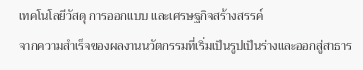เทคโนโลยีวัสดุ การออกแบบ และเศรษฐกิจสร้างสรรค์
จากความสำเร็จของผลงานนวัตกรรมที่เริ่มเป็นรูปเป็นร่างและออกสู่สาธาร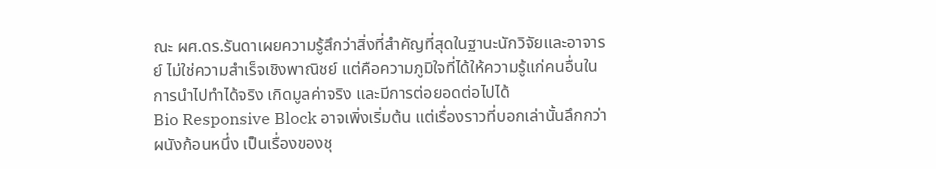ณะ ผศ.ดร.รันดาเผยความรู้สึกว่าสิ่งที่สำคัญที่สุดในฐานะนักวิจัยและอาจารย์ ไม่ใช่ความสำเร็จเชิงพาณิชย์ แต่คือความภูมิใจที่ได้ให้ความรู้แก่คนอื่นในการนำไปทำได้จริง เกิดมูลค่าจริง และมีการต่อยอดต่อไปได้
Bio Responsive Block อาจเพิ่งเริ่มต้น แต่เรื่องราวที่บอกเล่านั้นลึกกว่าผนังก้อนหนึ่ง เป็นเรื่องของชุ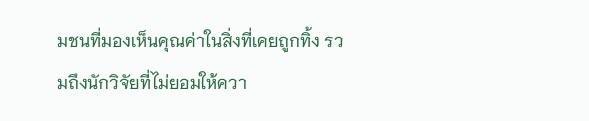มชนที่มองเห็นคุณค่าในสิ่งที่เคยถูกทิ้ง รวมถึงนักวิจัยที่ไม่ยอมให้ควา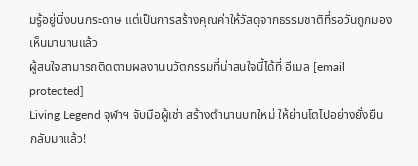มรู้อยู่นิ่งบนกระดาษ แต่เป็นการสร้างคุณค่าให้วัสดุจากธรรมชาติที่รอวันถูกมองเห็นมานานแล้ว
ผู้สนใจสามารถติดตามผลงานนวัตกรรมที่น่าสนใจนี้ได้ที่ อีเมล [email protected]
Living Legend จุฬาฯ จับมือผู้เช่า สร้างตำนานบทใหม่ ให้ย่านโตไปอย่างยั่งยืน
กลับมาแล้ว!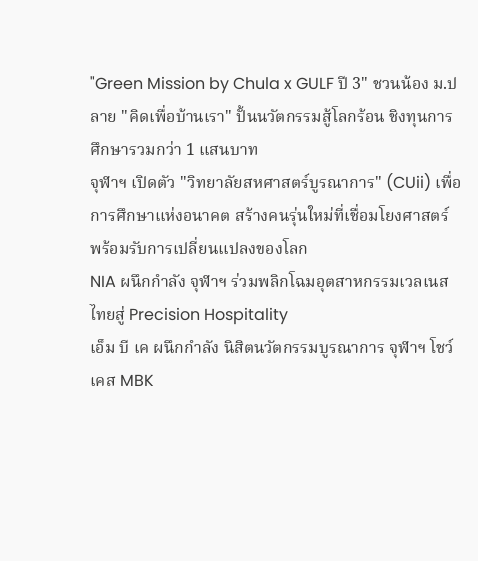"Green Mission by Chula x GULF ปี 3" ชวนน้อง ม.ปลาย "คิดเพื่อบ้านเรา" ปั้นนวัตกรรมสู้โลกร้อน ชิงทุนการศึกษารวมกว่า 1 แสนบาท
จุฬาฯ เปิดตัว "วิทยาลัยสหศาสตร์บูรณาการ" (CUii) เพื่อการศึกษาแห่งอนาคต สร้างคนรุ่นใหม่ที่เชื่อมโยงศาสตร์ พร้อมรับการเปลี่ยนแปลงของโลก
NIA ผนึกกำลัง จุฬาฯ ร่วมพลิกโฉมอุตสาหกรรมเวลเนสไทยสู่ Precision Hospitality
เอ็ม บี เค ผนึกกำลัง นิสิตนวัตกรรมบูรณาการ จุฬาฯ โชว์เคส MBK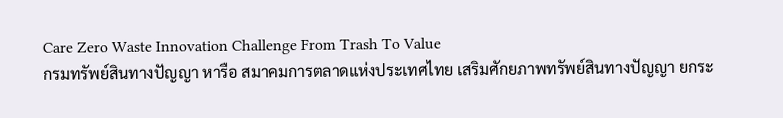Care Zero Waste Innovation Challenge From Trash To Value
กรมทรัพย์สินทางปัญญา หารือ สมาคมการตลาดแห่งประเทศไทย เสริมศักยภาพทรัพย์สินทางปัญญา ยกระ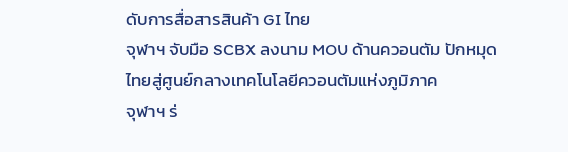ดับการสื่อสารสินค้า GI ไทย
จุฬาฯ จับมือ SCBX ลงนาม MOU ด้านควอนตัม ปักหมุดไทยสู่ศูนย์กลางเทคโนโลยีควอนตัมแห่งภูมิภาค
จุฬาฯ ร่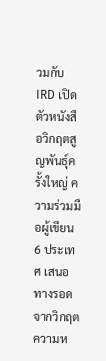วมกับ IRD เปิดตัวหนังสือวิกฤตสูญพันธุ์ครั้งใหญ่ ความร่วมมือผู้เขียน 6 ประเทศ เสนอทางรอดจากวิกฤตความห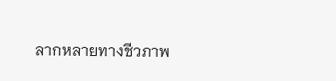ลากหลายทางชีวภาพ